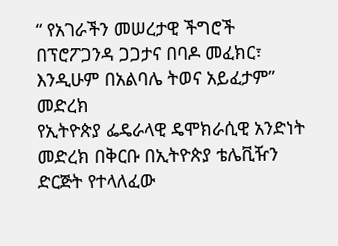“ የአገራችን መሠረታዊ ችግሮች በፕሮፖጋንዳ ጋጋታና በባዶ መፈክር፣ እንዲሁም በአልባሌ ትወና አይፈታም” መድረክ
የኢትዮጵያ ፌዴራላዊ ዴሞክራሲዊ አንድነት መድረክ በቅርቡ በኢትዮጵያ ቴሌቪዥን ድርጅት የተላለፈው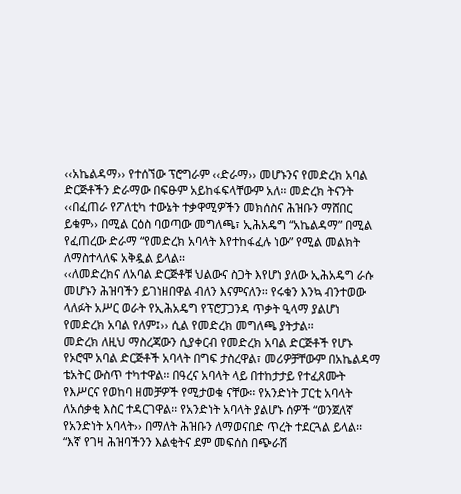‹‹አኬልዳማ›› የተሰኘው ፕሮግራም ‹‹ድራማ›› መሆኑንና የመድረክ አባል ድርጅቶችን ድራማው በፍፁም አይከፋፍላቸውም አለ፡፡ መድረክ ትናንት ‹‹በፈጠራ የፖለቲካ ተውኔት ተቃዋሚዎችን መክሰስና ሕዝቡን ማሸበር ይቁም›› በሚል ርዕስ ባወጣው መግለጫ፣ ኢሕአዴግ “አኬልዳማ” በሚል የፈጠረው ድራማ “የመድረክ አባላት እየተከፋፈሉ ነው” የሚል መልክት ለማስተላለፍ አቅዷል ይላል፡፡
‹‹ለመድረክና ለአባል ድርጅቶቹ ህልውና ስጋት እየሆነ ያለው ኢሕአዴግ ራሱ መሆኑን ሕዝባችን ይገነዘበዋል ብለን እናምናለን፡፡ የሩቁን እንኳ ብንተወው ላለፉት አሥር ወራት የኢሕአዴግ የፕሮፓጋንዳ ጥቃት ዒላማ ያልሆነ የመድረክ አባል የለም፤›› ሲል የመድረክ መግለጫ ያትታል፡፡
መድረክ ለዚህ ማስረጃውን ሲያቀርብ የመድረክ አባል ድርጅቶች የሆኑ የኦሮሞ አባል ድርጅቶች አባላት በግፍ ታስረዋል፣ መሪዎቻቸውም በአኬልዳማ ቴአትር ውስጥ ተካተዋል፡፡ በዓረና አባላት ላይ በተከታታይ የተፈጸሙት የእሥርና የወከባ ዘመቻዎች የሚታወቁ ናቸው፡፡ የአንድነት ፓርቲ አባላት ለአሰቃቂ እስር ተዳርገዋል፡፡ የአንድነት አባላት ያልሆኑ ሰዎች “ወንጀለኛ የአንድነት አባላት›› በማለት ሕዝቡን ለማወናበድ ጥረት ተደርጓል ይላል፡፡
“እኛ የገዛ ሕዝባችንን እልቂትና ደም መፍሰስ በጭራሽ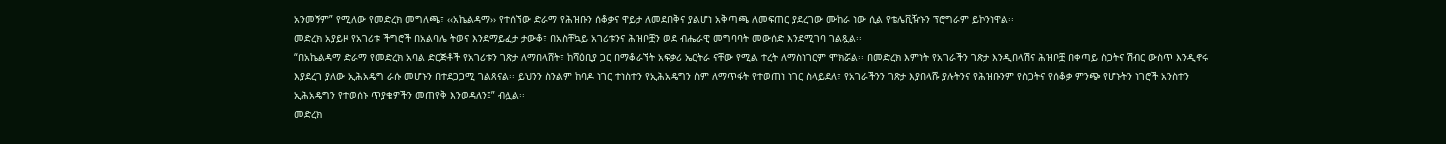አንመኝም” የሚለው የመድረክ መግለጫ፣ ‹‹አኬልዳማ›› የተሰኘው ድራማ የሕዝቡን ሰቆቃና ዋይታ ለመደበቅና ያልሆነ አቅጣጫ ለመፍጠር ያደረገው ሙከራ ነው ሲል የቴሌቪዥኑን ፕሮግራም ይኮንነዋል፡፡
መድረክ አያይዞ የአገሪቱ ችግሮች በአልባሌ ትወና እንደማይፈታ ታውቆ፣ በአስቸኳይ አገሪቱንና ሕዝቦቿን ወደ ብሔራዊ መግባባት መውሰድ እንደሚገባ ገልጿል፡፡
“በአኬልዳማ ድራማ የመድረክ አባል ድርጅቶች የአገሪቱን ገጽታ ለማበላሸት፣ ከሻዕቢያ ጋር በማቆራኘት አፍቃሪ ኤርትራ ናቸው የሚል ተረት ለማስነገርም ሞክሯል፡፡ በመድረክ እምነት የአገራችን ገጽታ እንዲበላሽና ሕዝቦቿ በቀጣይ ስጋትና ሽብር ውስጥ እንዲኖሩ እያደረገ ያለው ኢሕአዴግ ራሱ መሆኑን በተደጋጋሚ ገልጸናል፡፡ ይህንን ስንልም ከባዶ ነገር ተነስተን የኢሕአዴግን ስም ለማጥፋት የተወጠነ ነገር ስላይደለ፣ የአገራችንን ገጽታ እያበላሹ ያሉትንና የሕዝቡንም የስጋትና የሰቆቃ ምንጭ የሆኑትን ነገሮች አንስተን ኢሕአዴግን የተወሰኑ ጥያቄዎችን መጠየቅ እንወዳለን፤” ብሏል፡፡
መድረክ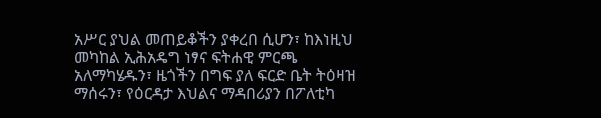አሥር ያህል መጠይቆችን ያቀረበ ሲሆን፣ ከእነዚህ መካከል ኢሕአዴግ ነፃና ፍትሐዊ ምርጫ አለማካሄዱን፣ ዜጎችን በግፍ ያለ ፍርድ ቤት ትዕዛዝ ማሰሩን፣ የዕርዳታ እህልና ማዳበሪያን በፖለቲካ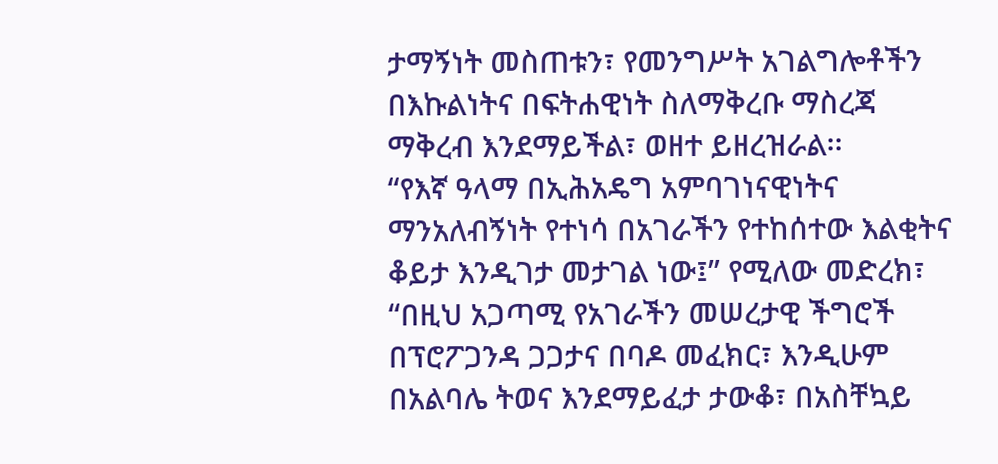ታማኝነት መስጠቱን፣ የመንግሥት አገልግሎቶችን በእኩልነትና በፍትሐዊነት ስለማቅረቡ ማስረጃ ማቅረብ እንደማይችል፣ ወዘተ ይዘረዝራል፡፡
“የእኛ ዓላማ በኢሕአዴግ አምባገነናዊነትና ማንአለብኝነት የተነሳ በአገራችን የተከሰተው እልቂትና ቆይታ እንዲገታ መታገል ነው፤” የሚለው መድረክ፣ “በዚህ አጋጣሚ የአገራችን መሠረታዊ ችግሮች በፕሮፖጋንዳ ጋጋታና በባዶ መፈክር፣ እንዲሁም በአልባሌ ትወና እንደማይፈታ ታውቆ፣ በአስቸኳይ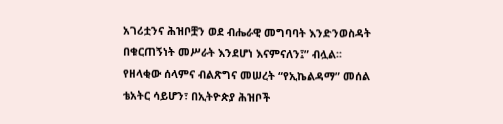አገሪቷንና ሕዝቦቿን ወደ ብሔራዊ መግባባት እንድንወስዳት በቁርጠኝነት መሥራት እንደሆነ እናምናለን፤” ብሏል፡፡
የዘላቂው ሰላምና ብልጽግና መሠረት “የኢኬልዳማ” መሰል ቴአትር ሳይሆን፣ በኢትዮጵያ ሕዝቦች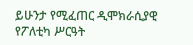ይሁንታ የሚፈጠር ዲሞክራሲያዊ የፖለቲካ ሥርዓት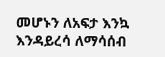መሆኑን ለአፍታ እንኳ እንዳይረሳ ለማሳሰብ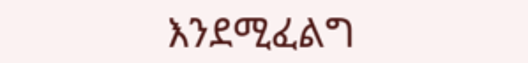እንደሚፈልግ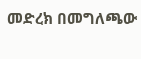መድረክ በመግለጫው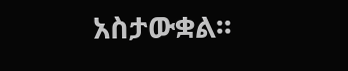አስታውቋል፡፡